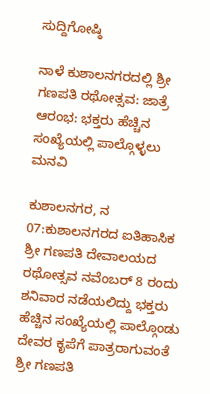ಸುದ್ದಿಗೋಷ್ಠಿ

ನಾಳೆ ಕುಶಾಲನಗರದಲ್ಲಿ ಶ್ರೀ ಗಣಪತಿ ರಥೋತ್ಸವ: ಜಾತ್ರೆ ಆರಂಭ: ಭಕ್ತರು ಹೆಚ್ಚಿನ ಸಂಖ್ಯೆಯಲ್ಲಿ ಪಾಲ್ಗೊಳ್ಳಲು ಮನವಿ

ಕುಶಾಲನಗರ, ನ 07:ಕುಶಾಲನಗರದ ಐತಿಹಾಸಿಕ ಶ್ರೀ ಗಣಪತಿ ದೇವಾಲಯದ ರಥೋತ್ಸವ ನವೆಂಬರ್ 8 ರಂದು ಶನಿವಾರ ನಡೆಯಲಿದ್ದು ಭಕ್ತರು ಹೆಚ್ಚಿನ ಸಂಖ್ಯೆಯಲ್ಲಿ ಪಾಲ್ಗೊಂಡು ದೇವರ ಕೃಪೆಗೆ ಪಾತ್ರರಾಗುವಂತೆ ಶ್ರೀ ಗಣಪತಿ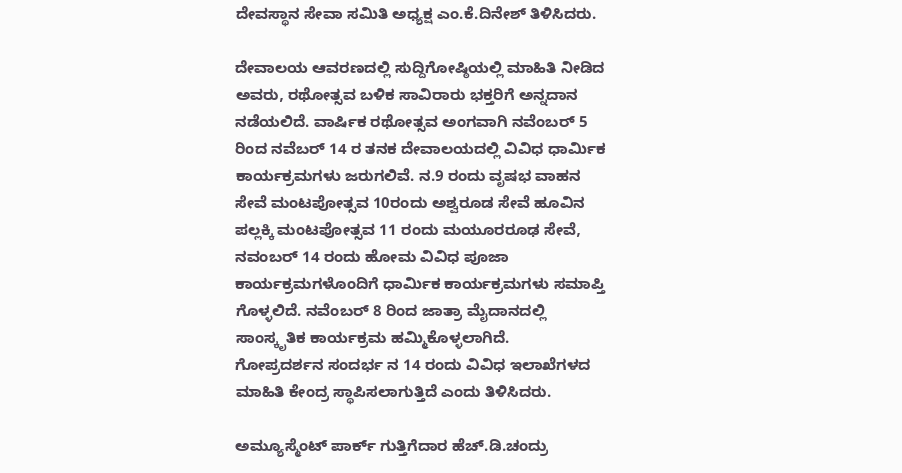ದೇವಸ್ಥಾನ ಸೇವಾ ಸಮಿತಿ ಅಧ್ಯಕ್ಷ ಎಂ.ಕೆ.ದಿನೇಶ್ ತಿಳಿಸಿದರು.

ದೇವಾಲಯ ಆವರಣದಲ್ಲಿ ಸುದ್ದಿಗೋಷ್ಠಿಯಲ್ಲಿ‌ ಮಾಹಿತಿ ನೀಡಿದ ಅವರು, ರಥೋತ್ಸವ ಬಳಿಕ ಸಾವಿರಾರು ಭಕ್ತರಿಗೆ ಅನ್ನದಾನ ನಡೆಯಲಿದೆ‌. ವಾರ್ಷಿಕ ರಥೋತ್ಸವ ಅಂಗವಾಗಿ ನವೆಂಬರ್ 5 ರಿಂದ ನವೆಬರ್ 14 ರ ತನಕ ದೇವಾಲಯದಲ್ಲಿ ವಿವಿಧ ಧಾರ್ಮಿಕ ಕಾರ್ಯಕ್ರಮಗಳು ಜರುಗಲಿವೆ. ನ.9 ರಂದು ವೃಷಭ ವಾಹನ ಸೇವೆ ಮಂಟಪೋತ್ಸವ 10ರಂದು ಅಶ್ವರೂಡ ಸೇವೆ ಹೂವಿನ ಪಲ್ಲಕ್ಕಿ ಮಂಟಪೋತ್ಸವ 11 ರಂದು ಮಯೂರರೂಢ ಸೇವೆ,
ನವಂಬರ್ 14 ರಂದು ಹೋಮ ವಿವಿಧ ಪೂಜಾ ಕಾರ್ಯಕ್ರಮಗಳೊಂದಿಗೆ ಧಾರ್ಮಿಕ ಕಾರ್ಯಕ್ರಮಗಳು ಸಮಾಪ್ತಿ ಗೊಳ್ಳಲಿದೆ. ನವೆಂಬರ್ 8 ರಿಂದ ಜಾತ್ರಾ ಮೈದಾನದಲ್ಲಿ ಸಾಂಸ್ಕೃತಿಕ ಕಾರ್ಯಕ್ರಮ ಹಮ್ಮಿಕೊಳ್ಳಲಾಗಿದೆ.
ಗೋಪ್ರದರ್ಶನ ಸಂದರ್ಭ ನ 14 ರಂದು ವಿವಿಧ ಇಲಾಖೆಗಳದ ಮಾಹಿತಿ ಕೇಂದ್ರ ಸ್ಥಾಪಿಸಲಾಗುತ್ತಿದೆ ಎಂದು ತಿಳಿಸಿದರು.

ಅಮ್ಯೂಸ್ಮೆಂಟ್ ಪಾರ್ಕ್ ಗುತ್ತಿಗೆದಾರ ಹೆಚ್.ಡಿ.ಚಂದ್ರು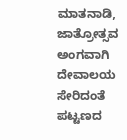ಮಾತನಾಡಿ,
ಜಾತ್ರೋತ್ಸವ ಅಂಗವಾಗಿ ದೇವಾಲಯ ಸೇರಿದಂತೆ ಪಟ್ಟಣದ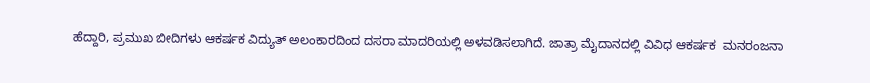ಹೆದ್ದಾರಿ, ಪ್ರಮುಖ ಬೀದಿಗಳು ಆಕರ್ಷಕ ವಿದ್ಯುತ್ ಅಲಂಕಾರದಿಂದ ದಸರಾ ಮಾದರಿಯಲ್ಲಿ ಅಳವಡಿಸಲಾಗಿದೆ. ಜಾತ್ರಾ ಮೈದಾನದಲ್ಲಿ ವಿವಿಧ ಆಕರ್ಷಕ  ಮನರಂಜನಾ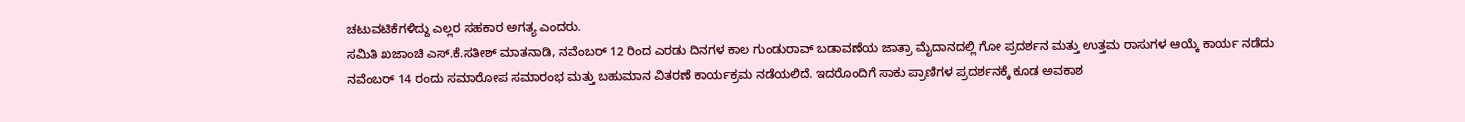ಚಟುವಟಿಕೆಗಳಿದ್ದು ಎಲ್ಲರ ಸಹಕಾರ ಅಗತ್ಯ ಎಂದರು.
ಸಮಿತಿ ಖಜಾಂಚಿ ಎಸ್.ಕೆ.ಸತೀಶ್ ಮಾತನಾಡಿ, ನವೆಂಬರ್ 12 ರಿಂದ ಎರಡು ದಿನಗಳ ಕಾಲ ಗುಂಡುರಾವ್ ಬಡಾವಣೆಯ ಜಾತ್ರಾ ಮೈದಾನದಲ್ಲಿ ಗೋ ಪ್ರದರ್ಶನ ಮತ್ತು ಉತ್ತಮ ರಾಸುಗಳ ಆಯ್ಕೆ ಕಾರ್ಯ ನಡೆದು ನವೆಂಬರ್ 14 ರಂದು ಸಮಾರೋಪ ಸಮಾರಂಭ ಮತ್ತು ಬಹುಮಾನ ವಿತರಣೆ ಕಾರ್ಯಕ್ರಮ ನಡೆಯಲಿದೆ. ಇದರೊಂದಿಗೆ ಸಾಕು ಪ್ರಾಣಿಗಳ ಪ್ರದರ್ಶನಕ್ಕೆ ಕೂಡ ಅವಕಾಶ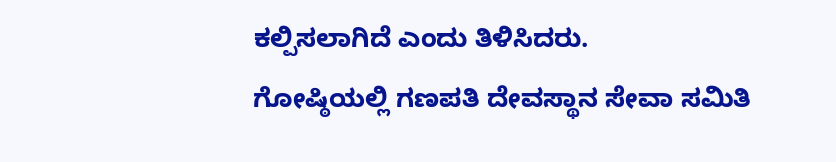ಕಲ್ಪಿಸಲಾಗಿದೆ ಎಂದು ತಿಳಿಸಿದರು.
ಗೋಷ್ಠಿಯಲ್ಲಿ ಗಣಪತಿ ದೇವಸ್ಥಾನ ಸೇವಾ ಸಮಿತಿ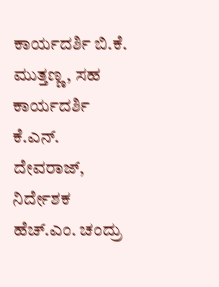ಕಾರ್ಯದರ್ಶಿ ಬಿ.ಕೆ. ಮುತ್ತಣ್ಣ, ಸಹ ಕಾರ್ಯದರ್ಶಿ ಕೆ.ಎನ್. ದೇವರಾಜ್, ನಿರ್ದೇಶಕ ಹೆಚ್.ಎಂ. ಚಂದ್ರು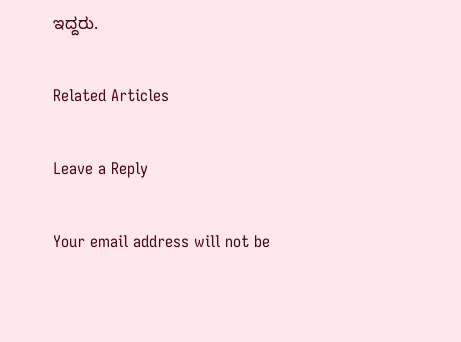ಇದ್ದರು.

Related Articles

Leave a Reply

Your email address will not be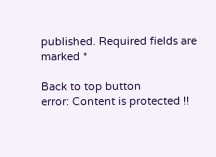published. Required fields are marked *

Back to top button
error: Content is protected !!